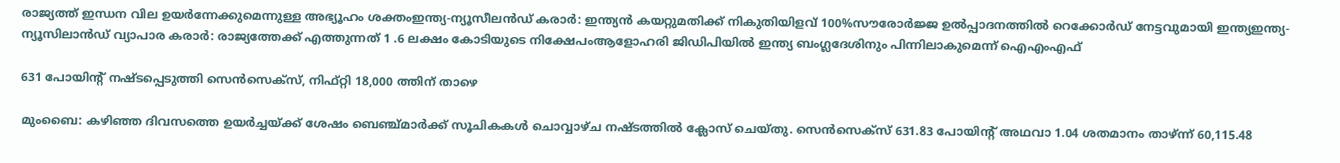രാജ്യത്ത് ഇന്ധന വില ഉയർന്നേക്കുമെന്നുള്ള അഭ്യൂഹം ശക്തംഇന്ത്യ-ന്യൂസീലൻഡ് കരാർ: ഇന്ത്യൻ കയറ്റുമതിക്ക് നികുതിയിളവ് 100%സൗരോർജ്ജ ഉൽപ്പാദനത്തിൽ റെക്കോർഡ് നേട്ടവുമായി ഇന്ത്യഇന്ത്യ-ന്യൂസിലാൻഡ് വ്യാപാര കരാർ: രാജ്യത്തേക്ക് എത്തുന്നത് 1 .6 ലക്ഷം കോടിയുടെ നിക്ഷേപംആളോഹരി ജിഡിപിയിൽ ഇന്ത്യ ബംഗ്ലദേശിനും പിന്നിലാകുമെന്ന് ഐഎംഎഫ്

631 പോയിന്റ് നഷ്ടപ്പെടുത്തി സെന്‍സെക്‌സ്, നിഫ്റ്റി 18,000 ത്തിന് താഴെ

മുംബൈ: കഴിഞ്ഞ ദിവസത്തെ ഉയര്‍ച്ചയ്ക്ക് ശേഷം ബെഞ്ച്മാര്‍ക്ക് സൂചികകള്‍ ചൊവ്വാഴ്ച നഷ്ടത്തില്‍ ക്ലോസ് ചെയ്തു. സെന്‍സെക്‌സ് 631.83 പോയിന്റ് അഥവാ 1.04 ശതമാനം താഴ്ന്ന് 60,115.48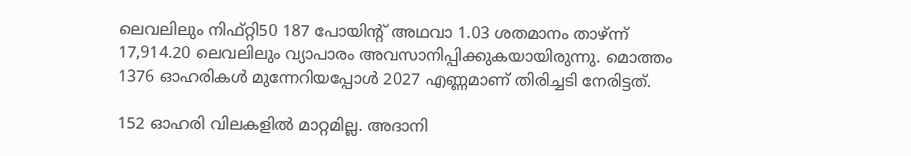ലെവലിലും നിഫ്റ്റി50 187 പോയിന്റ് അഥവാ 1.03 ശതമാനം താഴ്ന്ന് 17,914.20 ലെവലിലും വ്യാപാരം അവസാനിപ്പിക്കുകയായിരുന്നു. മൊത്തം 1376 ഓഹരികള്‍ മുന്നേറിയപ്പോള്‍ 2027 എണ്ണമാണ് തിരിച്ചടി നേരിട്ടത്.

152 ഓഹരി വിലകളില്‍ മാറ്റമില്ല. അദാനി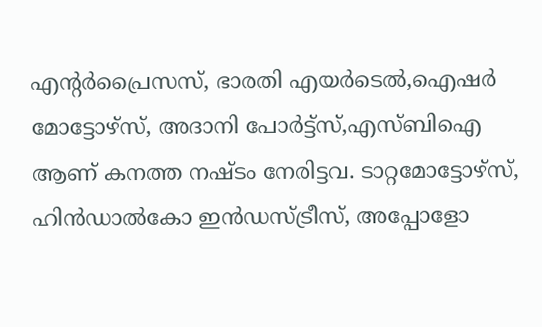എന്റര്‍പ്രൈസസ്, ഭാരതി എയര്‍ടെല്‍,ഐഷര്‍ മോട്ടോഴ്‌സ്, അദാനി പോര്‍ട്ട്‌സ്,എസ്ബിഐ ആണ് കനത്ത നഷ്ടം നേരിട്ടവ. ടാറ്റമോട്ടോഴ്‌സ്, ഹിന്‍ഡാല്‍കോ ഇന്‍ഡസ്ട്രീസ്‌, അപ്പോളോ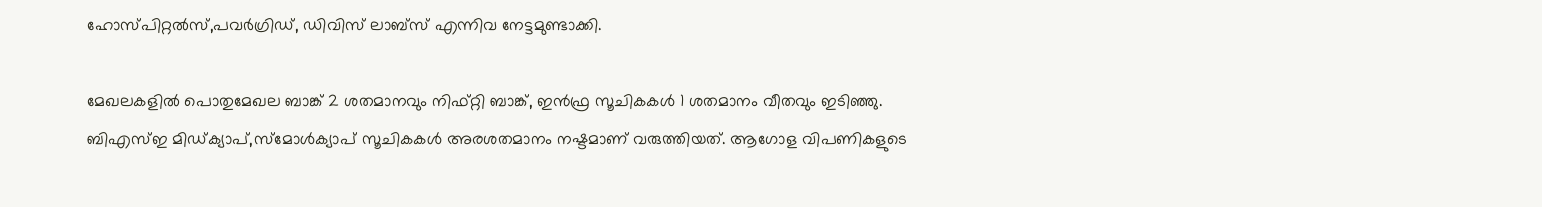ഹോസ്പിറ്റല്‍സ്,പവര്‍ഗ്രിഡ്, ഡിവിസ് ലാബ്‌സ് എന്നിവ നേട്ടമുണ്ടാക്കി.

മേഖലകളില്‍ പൊതുമേഖല ബാങ്ക് 2 ശതമാനവും നിഫ്റ്റി ബാങ്ക്, ഇന്‍ഫ്ര സൂചികകള്‍ 1 ശതമാനം വീതവും ഇടിഞ്ഞു. ബിഎസ്ഇ മിഡ്ക്യാപ്,സ്‌മോള്‍ക്യാപ് സൂചികകള്‍ അരശതമാനം നഷ്ടമാണ് വരുത്തിയത്. ആഗോള വിപണികളുടെ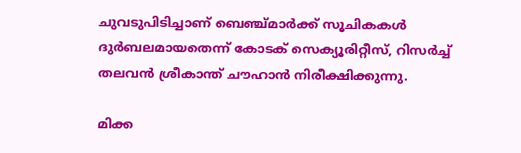ചുവടുപിടിച്ചാണ് ബെഞ്ച്മാര്‍ക്ക് സൂചികകള്‍ ദുര്‍ബലമായതെന്ന് കോടക് സെക്യൂരിറ്റീസ്, റിസര്‍ച്ച് തലവന്‍ ശ്രീകാന്ത് ചൗഹാന്‍ നിരീക്ഷിക്കുന്നു.

മിക്ക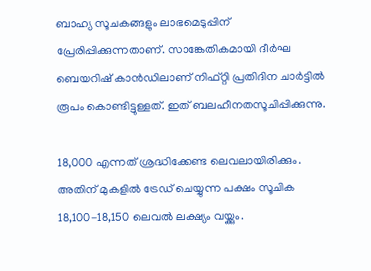ബാഹ്യ സൂചകങ്ങളും ലാഭമെടുപ്പിന് പ്രേരിപ്പിക്കുന്നതാണ്. സാങ്കേതികമായി ദീര്‍ഘ ബെയറിഷ് കാന്‍ഡിലാണ് നിഫ്റ്റി പ്രതിദിന ചാര്‍ട്ടില്‍ രൂപം കൊണ്ടിട്ടുള്ളത്. ഇത്‌ ബലഹീനതസൂചിപ്പിക്കുന്നു.

18,000 എന്നത് ശ്രദ്ധിക്കേണ്ട ലെവലായിരിക്കും. അതിന് മുകളില്‍ ട്രേഡ് ചെയ്യുന്ന പക്ഷം സൂചിക 18,100-18,150 ലെവല്‍ ലക്ഷ്യം വയ്ക്കും.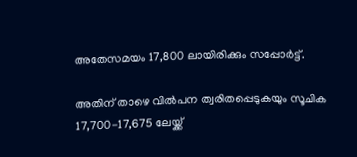അതേസമയം 17,800 ലായിരിക്കും സപ്പോര്‍ട്ട്.

അതിന് താഴെ വില്‍പന ത്വരിതപ്പെടുകയും സൂചിക 17,700-17,675 ലേയ്ക്ക്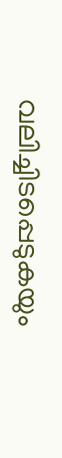വലിച്ചിടപ്പെടുകയും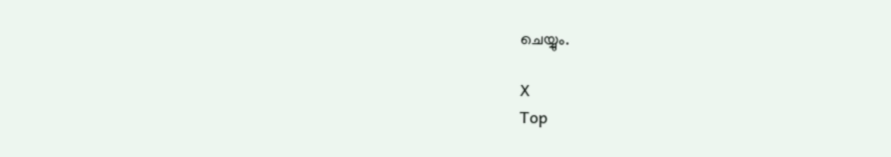ചെയ്യും.

X
Top